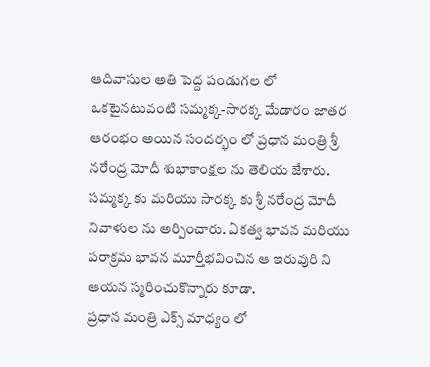ఆదివాసుల అతి పెద్ద పండుగల లో ఒకటైనటువంటి సమ్మక్క-సారక్క మేడారం జాతర ఆరంభం అయిన సందర్భం లో ప్రధాన మంత్రి శ్రీ నరేంద్ర మోదీ శుభాకాంక్షల ను తెలియ జేశారు. సమ్మక్క కు మరియు సారక్క కు శ్రీ నరేంద్ర మోదీ నివాళుల ను అర్పించారు. ఏకత్వ భావన మరియు పరాక్రమ భావన మూర్తీభవించిన ఆ ఇరువురి ని ఆయన స్మరించుకొన్నారు కూడా.
ప్రధాన మంత్రి ఎక్స్ మాధ్యం లో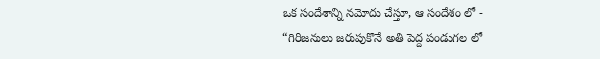ఒక సందేశాన్ని నమోదు చేస్తూ, ఆ సందేశం లో -
“గిరిజనులు జరుపుకొనే అతి పెద్ద పండుగల లో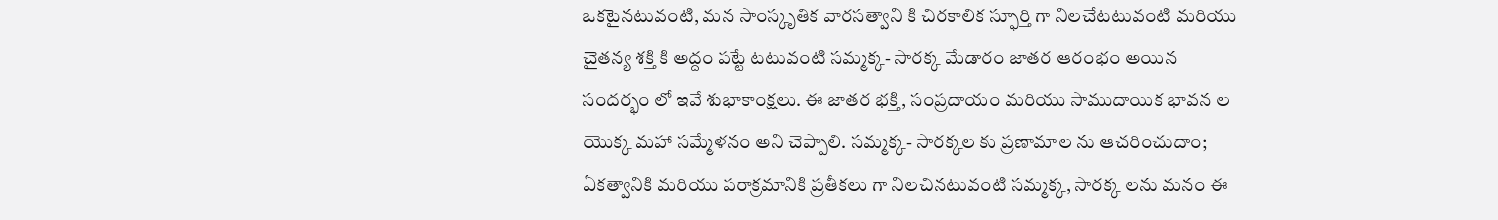ఒకటైనటువంటి, మన సాంస్కృతిక వారసత్వాని కి చిరకాలిక స్ఫూర్తి గా నిలచేటటువంటి మరియు చైతన్య శక్తి కి అద్దం పట్టే టటువంటి సమ్మక్క- సారక్క మేడారం జాతర ఆరంభం అయిన సందర్భం లో ఇవే శుభాకాంక్షలు. ఈ జాతర భక్తి, సంప్రదాయం మరియు సాముదాయిక భావన ల యొక్క మహా సమ్మేళనం అని చెప్పాలి. సమ్మక్క- సారక్కల కు ప్రణామాల ను ఆచరించుదాం; ఏకత్వానికి మరియు పరాక్రమానికి ప్రతీకలు గా నిలచినటువంటి సమ్మక్క, సారక్క లను మనం ఈ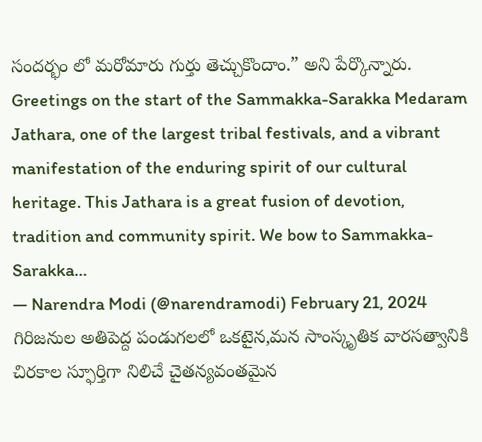సందర్భం లో మరోమారు గుర్తు తెచ్చుకొందాం.” అని పేర్కొన్నారు.
Greetings on the start of the Sammakka-Sarakka Medaram Jathara, one of the largest tribal festivals, and a vibrant manifestation of the enduring spirit of our cultural heritage. This Jathara is a great fusion of devotion, tradition and community spirit. We bow to Sammakka-Sarakka…
— Narendra Modi (@narendramodi) February 21, 2024
గిరిజనుల అతిపెద్ద పండుగలలో ఒకటైన,మన సాంస్కృతిక వారసత్వానికి చిరకాల స్ఫూర్తిగా నిలిచే చైతన్యవంతమైన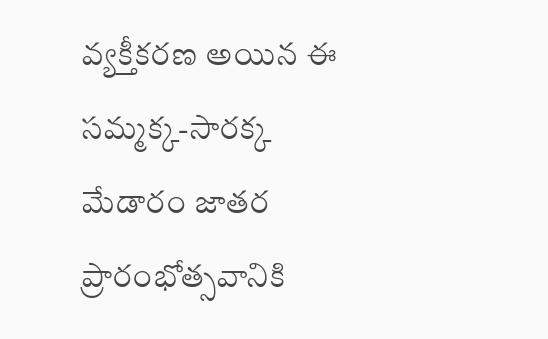వ్యక్తీకరణ అయిన ఈ సమ్మక్క-సారక్క మేడారం జాతర ప్రారంభోత్సవానికి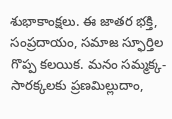శుభాకాంక్షలు. ఈ జాతర భక్తి, సంప్రదాయం, సమాజ స్ఫూర్తిల గొప్ప కలయిక. మనం సమ్మక్క-సారక్కలకు ప్రణమిల్లుదాం,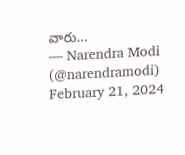వారు…
— Narendra Modi (@narendramodi) February 21, 2024